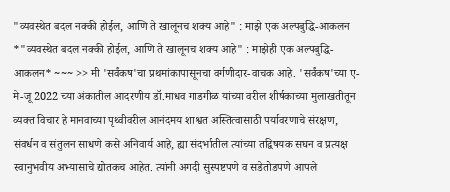"व्यवस्थेत बदल नक्की होईल, आणि ते खालूनच शक्य आहे" : माझे एक अल्पबुद्धि-आकलन
*"व्यवस्थेत बदल नक्की होईल, आणि ते खालूनच शक्य आहे" : माझेही एक अल्पबुद्धि-आकलन* ~~~ >> मी 'सर्वंकष'चा प्रथमांकापासूनचा वर्गणीदार-वाचक आहे. 'सर्वंकष'च्या ए-मे-जू 2022 च्या अंकातील आदरणीय डॉ.माधव गाडगीळ यांच्या वरील शीर्षकाच्या मुलाखतीतून व्यक्त विचार हे मानवाच्या पृथ्वीवरील आनंदमय शाश्वत अस्तित्वासाठी पर्यावरणाचे संरक्षण, संवर्धन व संतुलन साधणे कसे अनिवार्य आहे, ह्या संदर्भातील त्यांच्या तद्विषयक सघन व प्रत्यक्ष स्वानुभवीय अभ्यासाचे द्योतकच आहेत. त्यांनी अगदी सुस्पष्टपणे व सडेतोडपणे आपले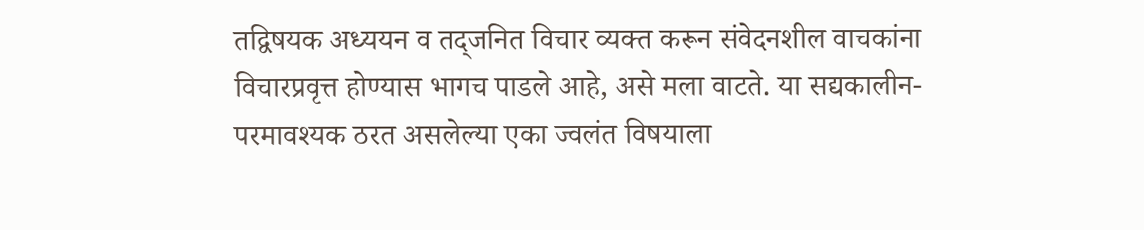तद्विषयक अध्ययन व तद्जनित विचार व्यक्त करून संवेदनशील वाचकांना विचारप्रवृत्त होण्यास भागच पाडले आहे, असे मला वाटते. या सद्यकालीन-परमावश्यक ठरत असलेल्या एका ज्वलंत विषयाला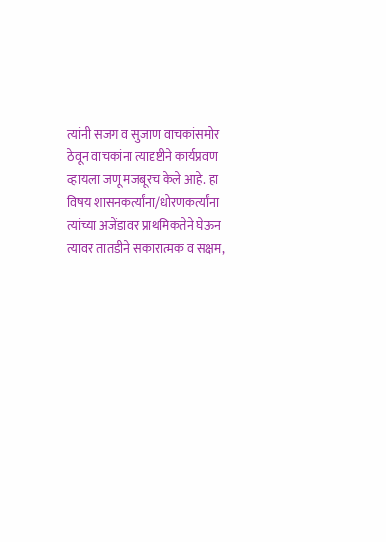त्यांनी सजग व सुजाण वाचकांसमोर ठेवून वाचकांना त्यादृष्टीने कार्यप्रवण व्हायला जणू मजबूरच केले आहे. हा विषय शासनकर्त्यांना/धोरणकर्त्यांना त्यांच्या अजेंडावर प्राथमिकतेने घेऊन त्यावर तातडीने सकारात्मक व सक्षम,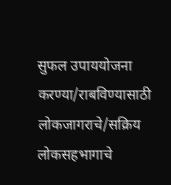सुफल उपाययोजना करण्या/राबविण्यासाठी लोकजागराचे/सक्रिय लोकसहभागाचे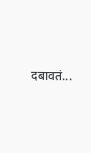दबावतं...